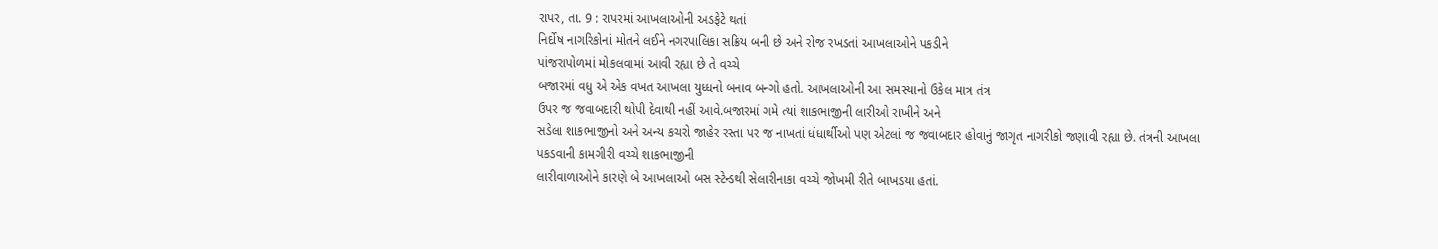રાપર, તા. 9 : રાપરમાં આખલાઓની અડફેટે થતાં
નિર્દોષ નાગરિકોનાં મોતને લઈને નગરપાલિકા સક્રિય બની છે અને રોજ રખડતાં આખલાઓને પકડીને
પાંજરાપોળમાં મોકલવામાં આવી રહ્યા છે તે વચ્ચે
બજારમાં વધુ એ એક વખત આખલા યુધ્ધનો બનાવ બન્ગો હતો. આખલાઓની આ સમસ્યાનો ઉકેલ માત્ર તંત્ર
ઉપર જ જવાબદારી થોપી દેવાથી નહીં આવે.બજારમાં ગમે ત્યાં શાકભાજીની લારીઓ રાખીને અને
સડેલા શાકભાજીનો અને અન્ય કચરો જાહેર રસ્તા પર જ નાખતાં ધંધાર્થીઓ પણ એટલાં જ જવાબદાર હોવાનું જાગૃત નાગરીકો જણાવી રહ્યા છે. તંત્રની આખલા પકડવાની કામગીરી વચ્ચે શાકભાજીની
લારીવાળાઓને કારણે બે આખલાઓ બસ સ્ટેન્ડથી સેલારીનાકા વચ્ચે જોખમી રીતે બાખડયા હતાં.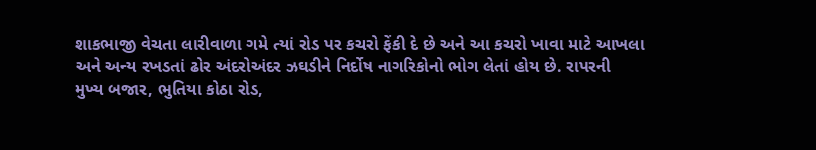શાકભાજી વેચતા લારીવાળા ગમે ત્યાં રોડ પર કચરો ફેંકી દે છે અને આ કચરો ખાવા માટે આખલા
અને અન્ય રખડતાં ઢોર અંદરોઅંદર ઝઘડીને નિર્દોષ નાગરિકોનો ભોગ લેતાં હોય છે. રાપરની
મુખ્ય બજાર, ભુતિયા કોઠા રોડ,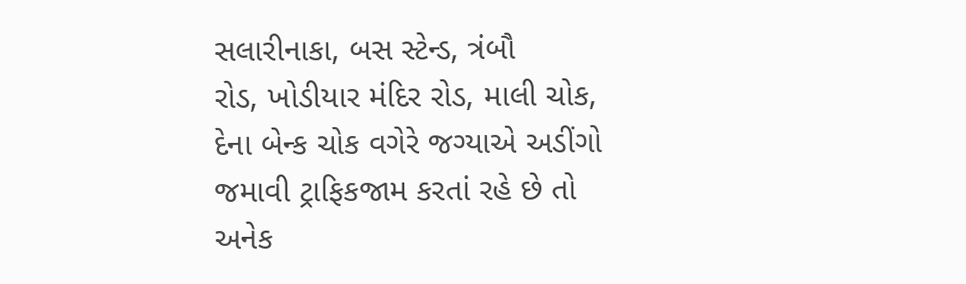સલારીનાકા, બસ સ્ટેન્ડ, ત્રંબૌ
રોડ, ખોડીયાર મંદિર રોડ, માલી ચોક,
દેના બેન્ક ચોક વગેરે જગ્યાએ અડીંગો જમાવી ટ્રાફિકજામ કરતાં રહે છે તો
અનેક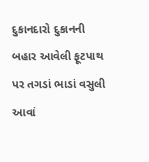દુકાનદારો દુકાનની બહાર આવેલી ફૂટપાથ પર તગડાં ભાડાં વસુલી આવાં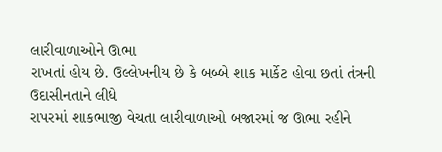લારીવાળાઓને ઊભા
રાખતાં હોય છે. ઉલ્લેખનીય છે કે બબ્બે શાક માર્કેટ હોવા છતાં તંત્રની ઉદાસીનતાને લીધે
રાપરમાં શાકભાજી વેચતા લારીવાળાઓ બજારમાં જ ઊભા રહીને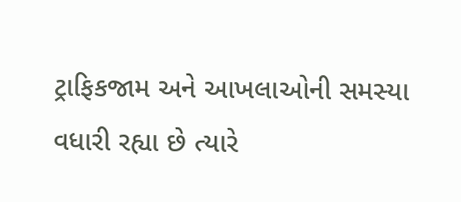ટ્રાફિકજામ અને આખલાઓની સમસ્યા
વધારી રહ્યા છે ત્યારે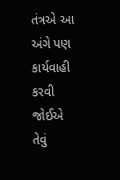તંત્રએ આ અંગે પણ કાર્યવાહી કરવી જોઈએ તેવું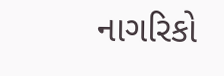નાગરિકો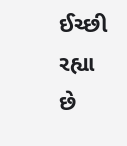ઈચ્છી રહ્યા
છે